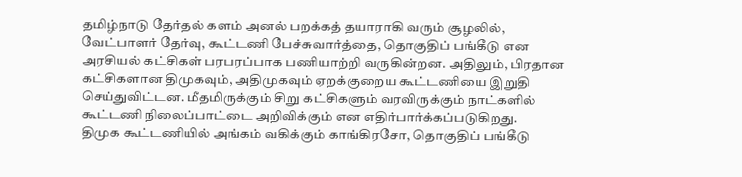தமிழ்நாடு தேர்தல் களம் அனல் பறக்கத் தயாராகி வரும் சூழலில், வேட்பாளர் தேர்வு, கூட்டணி பேச்சுவார்த்தை, தொகுதிப் பங்கீடு என அரசியல் கட்சிகள் பரபரப்பாக பணியாற்றி வருகின்றன. அதிலும், பிரதான கட்சிகளான திமுகவும், அதிமுகவும் ஏறக்குறைய கூட்டணியை இறுதி செய்துவிட்டன. மீதமிருக்கும் சிறு கட்சிகளும் வரவிருக்கும் நாட்களில் கூட்டணி நிலைப்பாட்டை அறிவிக்கும் என எதிர்பார்க்கப்படுகிறது.
திமுக கூட்டணியில் அங்கம் வகிக்கும் காங்கிரசோ, தொகுதிப் பங்கீடு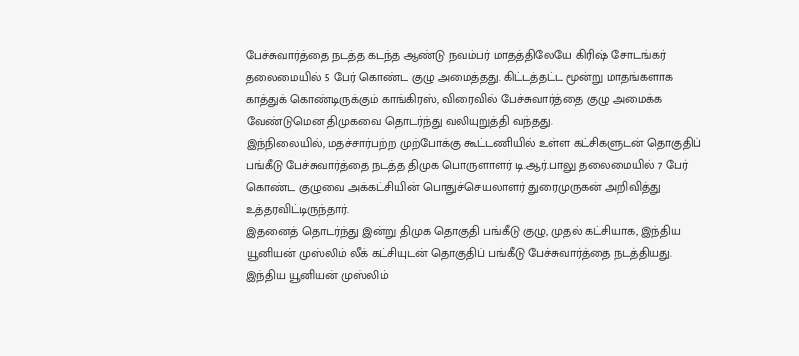பேச்சுவார்த்தை நடத்த கடந்த ஆண்டு நவம்பர் மாதத்திலேயே கிரிஷ் சோடங்கர் தலைமையில் 5 பேர் கொண்ட குழு அமைத்தது. கிட்டத்தட்ட மூன்று மாதங்களாக காத்துக் கொண்டிருக்கும் காங்கிரஸ், விரைவில் பேச்சுவார்த்தை குழு அமைக்க வேண்டுமென திமுகவை தொடர்ந்து வலியுறுத்தி வந்தது.
இந்நிலையில், மதச்சார்பற்ற முற்போக்கு கூட்டணியில் உள்ள கட்சிகளுடன் தொகுதிப் பங்கீடு பேச்சுவார்த்தை நடத்த திமுக பொருளாளர் டி.ஆர்.பாலு தலைமையில் 7 பேர் கொண்ட குழுவை அக்கட்சியின் பொதுச்செயலாளர் துரைமுருகன் அறிவித்து உத்தரவிட்டிருந்தார்.
இதனைத் தொடர்ந்து இன்று திமுக தொகுதி பங்கீடு குழு, முதல் கட்சியாக, இந்திய யூனியன் முஸ்லிம் லீக் கட்சியுடன் தொகுதிப் பங்கீடு பேச்சுவார்த்தை நடத்தியது. இந்திய யூனியன் முஸ்லிம்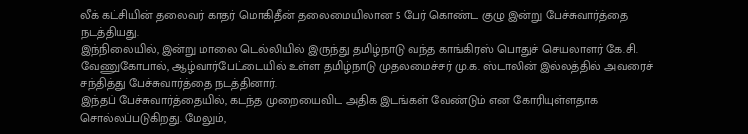லீக் கட்சியின் தலைவர் காதர் மொகிதீன் தலைமையிலான 5 பேர் கொண்ட குழு இன்று பேச்சுவார்த்தை நடத்தியது.
இந்நிலையில், இன்று மாலை டெல்லியில் இருந்து தமிழ்நாடு வந்த காங்கிரஸ் பொதுச் செயலாளர் கே.சி. வேணுகோபால், ஆழ்வார்பேட்டையில் உள்ள தமிழ்நாடு முதலமைச்சர் மு.க. ஸ்டாலின் இல்லத்தில் அவரைச் சந்தித்து பேச்சுவார்த்தை நடத்தினார்.
இந்தப் பேச்சுவார்த்தையில், கடந்த முறையைவிட அதிக இடங்கள் வேண்டும் என கோரியுள்ளதாக சொல்லப்படுகிறது. மேலும்,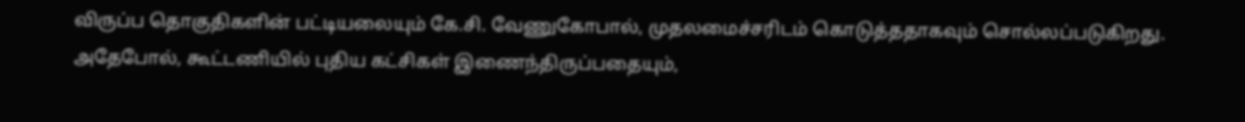விருப்ப தொகுதிகளின் பட்டியலையும் கே.சி. வேணுகோபால், முதலமைச்சரிடம் கொடுத்ததாகவும் சொல்லப்படுகிறது.
அதேபோல், கூட்டணியில் புதிய கட்சிகள் இணைந்திருப்பதையும்,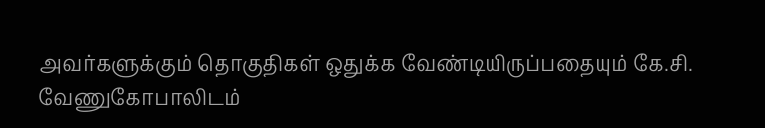அவர்களுக்கும் தொகுதிகள் ஒதுக்க வேண்டியிருப்பதையும் கே.சி. வேணுகோபாலிடம்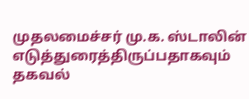முதலமைச்சர் மு.க. ஸ்டாலின் எடுத்துரைத்திருப்பதாகவும் தகவல்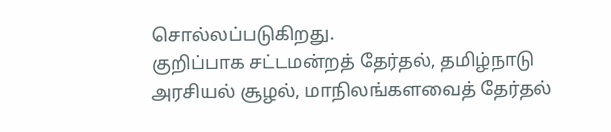சொல்லப்படுகிறது.
குறிப்பாக சட்டமன்றத் தேர்தல், தமிழ்நாடு அரசியல் சூழல், மாநிலங்களவைத் தேர்தல்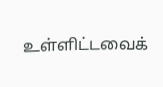உள்ளிட்டவைக்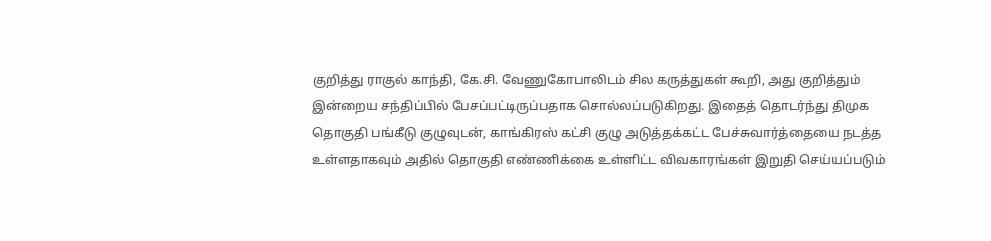குறித்து ராகுல் காந்தி, கே.சி. வேணுகோபாலிடம் சில கருத்துகள் கூறி, அது குறித்தும் இன்றைய சந்திப்பில் பேசப்பட்டிருப்பதாக சொல்லப்படுகிறது. இதைத் தொடர்ந்து திமுக தொகுதி பங்கீடு குழுவுடன், காங்கிரஸ் கட்சி குழு அடுத்தக்கட்ட பேச்சுவார்த்தையை நடத்த உள்ளதாகவும் அதில் தொகுதி எண்ணிக்கை உள்ளிட்ட விவகாரங்கள் இறுதி செய்யப்படும்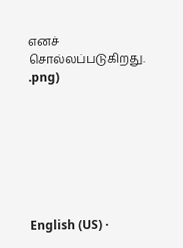எனச் சொல்லப்படுகிறது.
.png)







English (US) ·